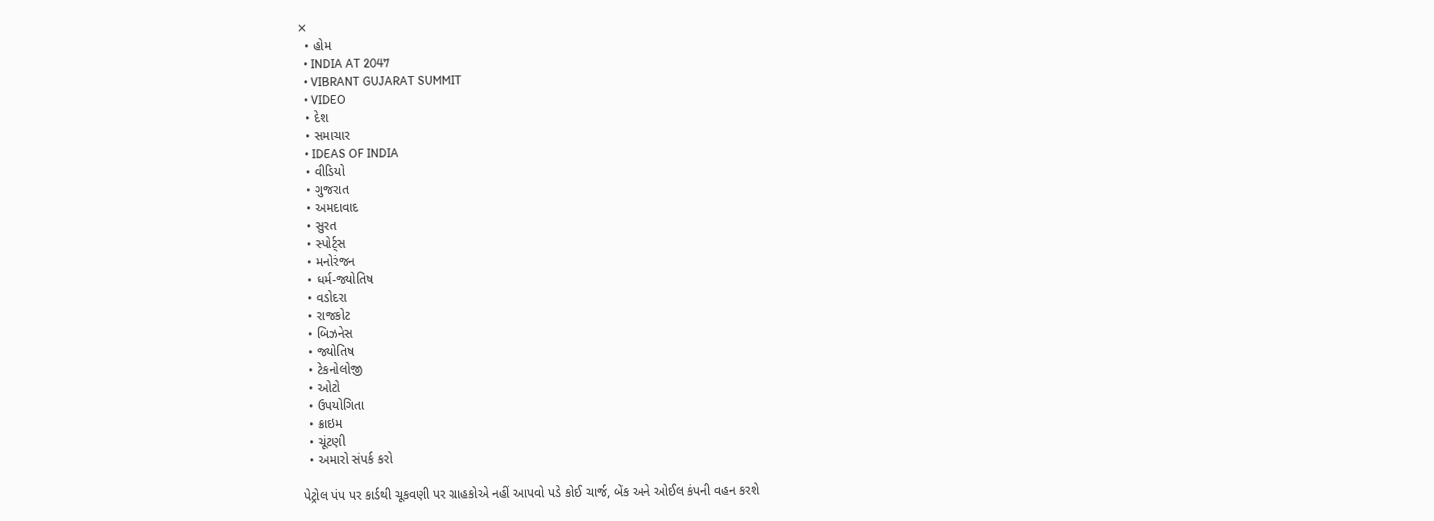✕
  • હોમ
  • INDIA AT 2047
  • VIBRANT GUJARAT SUMMIT
  • VIDEO
  • દેશ
  • સમાચાર
  • IDEAS OF INDIA
  • વીડિયો
  • ગુજરાત
  • અમદાવાદ
  • સુરત
  • સ્પોર્ટ્સ
  • મનોરંજન
  • ધર્મ-જ્યોતિષ
  • વડોદરા
  • રાજકોટ
  • બિઝનેસ
  • જ્યોતિષ
  • ટેકનોલોજી
  • ઓટો
  • ઉપયોગિતા
  • ક્રાઇમ
  • ચૂંટણી
  • અમારો સંપર્ક કરો

પેટ્રોલ પંપ પર કાર્ડથી ચૂકવણી પર ગ્રાહકોએ નહીં આપવો પડે કોઈ ચાર્જ, બેંક અને ઓઈલ કંપની વહન કરશે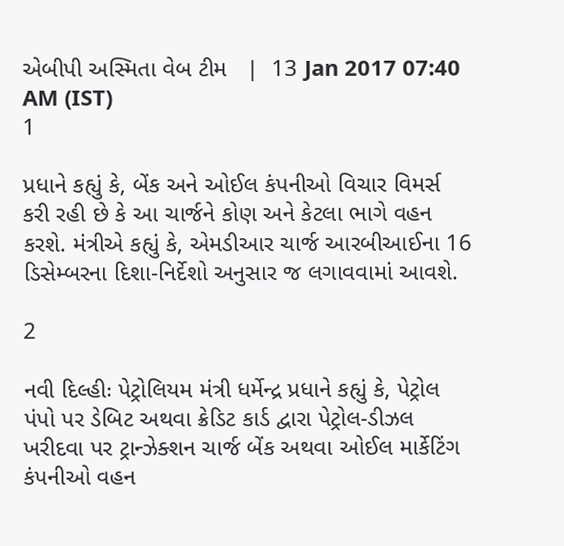એબીપી અસ્મિતા વેબ ટીમ   |  13 Jan 2017 07:40 AM (IST)
1

પ્રધાને કહ્યું કે, બેંક અને ઓઈલ કંપનીઓ વિચાર વિમર્સ કરી રહી છે કે આ ચાર્જને કોણ અને કેટલા ભાગે વહન કરશે. મંત્રીએ કહ્યું કે, એમડીઆર ચાર્જ આરબીઆઈના 16 ડિસેમ્બરના દિશા-નિર્દેશો અનુસાર જ લગાવવામાં આવશે.

2

નવી દિલ્હીઃ પેટ્રોલિયમ મંત્રી ધર્મેન્દ્ર પ્રધાને કહ્યું કે, પેટ્રોલ પંપો પર ડેબિટ અથવા ક્રેડિટ કાર્ડ દ્વારા પેટ્રોલ-ડીઝલ ખરીદવા પર ટ્રાન્ઝેક્શન ચાર્જ બેંક અથવા ઓઈલ માર્કેટિંગ કંપનીઓ વહન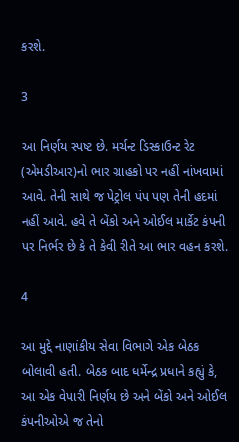કરશે.

3

આ નિર્ણય સ્પષ્ટ છે. મર્ચન્ટ ડિસ્કાઉન્ટ રેટ (એમડીઆર)નો ભાર ગ્રાહકો પર નહીં નાંખવામાં આવે. તેની સાથે જ પેટ્રોલ પંપ પણ તેની હદમાં નહીં આવે. હવે તે બેંકો અને ઓઈલ માર્કેટ કંપની પર નિર્ભર છે કે તે કેવી રીતે આ ભાર વહન કરશે.

4

આ મુદ્દે નાણાંકીય સેવા વિભાગે એક બેઠક બોલાવી હતી. બેઠક બાદ ધર્મેન્દ્ર પ્રધાને કહ્યું કે, આ એક વેપારી નિર્ણય છે અને બેંકો અને ઓઈલ કંપનીઓએ જ તેનો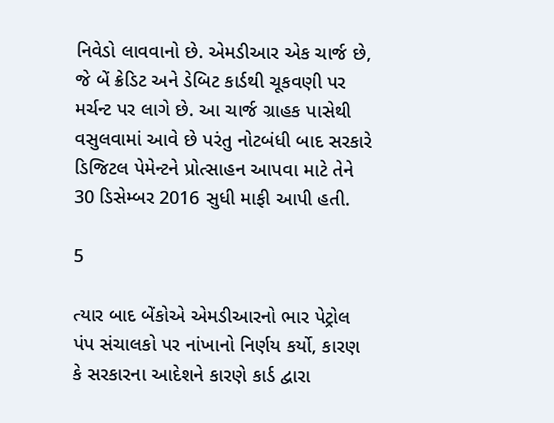નિવેડો લાવવાનો છે. એમડીઆર એક ચાર્જ છે, જે બેં ક્રેડિટ અને ડેબિટ કાર્ડથી ચૂકવણી પર મર્ચન્ટ પર લાગે છે. આ ચાર્જ ગ્રાહક પાસેથી વસુલવામાં આવે છે પરંતુ નોટબંધી બાદ સરકારે ડિજિટલ પેમેન્ટને પ્રોત્સાહન આપવા માટે તેને 30 ડિસેમ્બર 2016 સુધી માફી આપી હતી.

5

ત્યાર બાદ બેંકોએ એમડીઆરનો ભાર પેટ્રોલ પંપ સંચાલકો પર નાંખાનો નિર્ણય કર્યો, કારણ કે સરકારના આદેશને કારણે કાર્ડ દ્વારા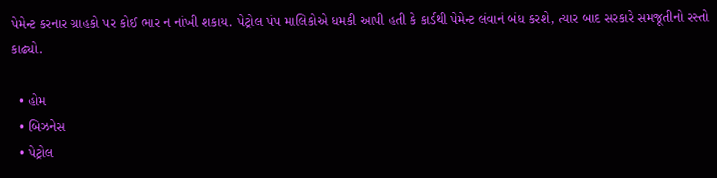પેમેન્ટ કરનાર ગ્રાહકો પર કોઈ ભાર ન નાંખી શકાય. પેટ્રોલ પંપ માલિકોએ ધમકી આપી હતી કે કાર્ડથી પેમેન્ટ લંવાનં બંધ કરશે, ત્યાર બાદ સરકારે સમજૂતીનો રસ્તો કાઢ્યો.

  • હોમ
  • બિઝનેસ
  • પેટ્રોલ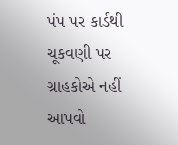પંપ પર કાર્ડથી ચૂકવણી પર ગ્રાહકોએ નહીં આપવો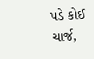પડે કોઈ ચાર્જ,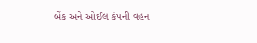બેંક અને ઓઈલ કંપની વહન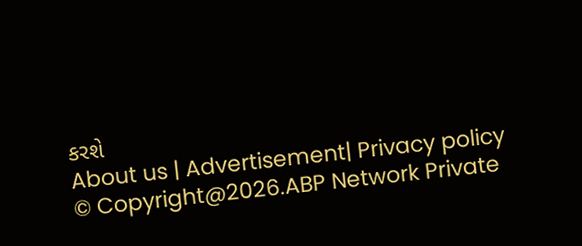કરશે
About us | Advertisement| Privacy policy
© Copyright@2026.ABP Network Private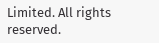Limited. All rights reserved.